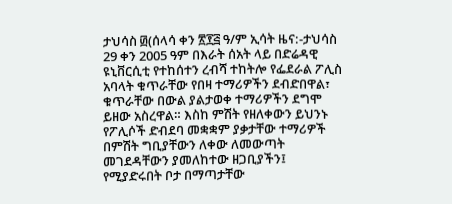ታህሳስ ፴(ሰላሳ ቀን ፳፻፭ ዓ/ም ኢሳት ዜና:-ታህሳስ 29 ቀን 2005 ዓም በእራት ሰአት ላይ በድሬዳዊ ዩኒቨርሲቲ የተከሰተን ረብሻ ተከትሎ የፌደራል ፖሊስ አባላት ቁጥራቸው የበዛ ተማሪዎችን ደብድበዋል፣ ቁጥራቸው በውል ያልታወቀ ተማሪዎችን ደግሞ ይዘው አስረዋል። እስከ ምሽት የዘለቀውን ይህንኑ የፖሊሶች ድብደባ መቋቋም ያቃታቸው ተማሪዎች በምሽት ግቢያቸውን ለቀው ለመውጣት መገደዳቸውን ያመለከተው ዘጋቢያችን፤ የሚያድሩበት ቦታ በማጣታቸው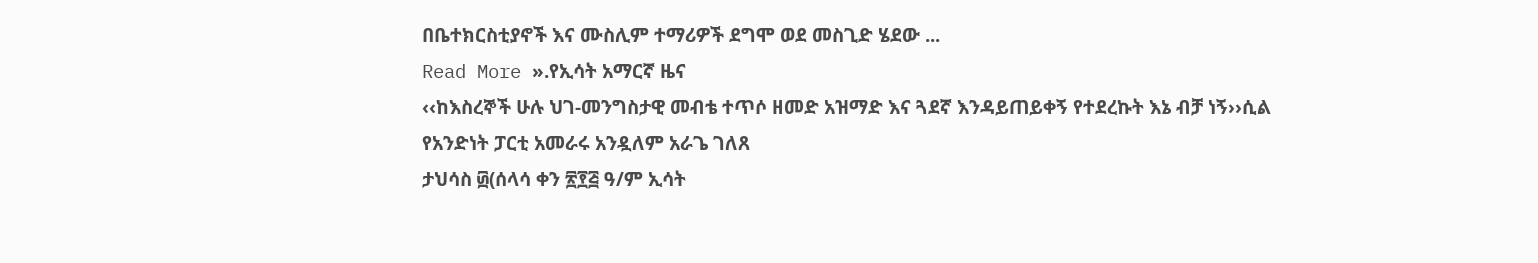በቤተክርስቲያኖች እና ሙስሊም ተማሪዎች ደግሞ ወደ መስጊድ ሄደው ...
Read More ».የኢሳት አማርኛ ዜና
‹‹ከእስረኞች ሁሉ ህገ-መንግስታዊ መብቴ ተጥሶ ዘመድ አዝማድ እና ጓደኛ እንዳይጠይቀኝ የተደረኩት እኔ ብቻ ነኝ››ሲል የአንድነት ፓርቲ አመራሩ አንዷለም አራጌ ገለጸ
ታህሳስ ፴(ሰላሳ ቀን ፳፻፭ ዓ/ም ኢሳት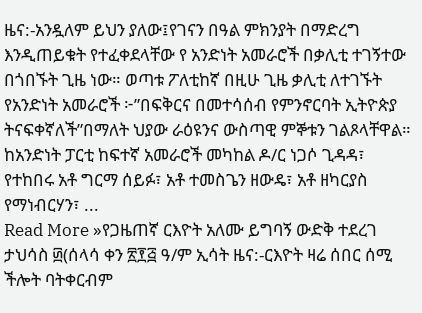ዜና:-አንዷለም ይህን ያለው፤የገናን በዓል ምክንያት በማድረግ እንዲጠይቁት የተፈቀደላቸው የ አንድነት አመራሮች በቃሊቲ ተገኝተው በጎበኙት ጊዜ ነው። ወጣቱ ፖለቲከኛ በዚሁ ጊዜ ቃሊቲ ለተገኙት የአንድነት አመራሮች ፦”በፍቅርና በመተሳሰብ የምንኖርባት ኢትዮጵያ ትናፍቀኛለች”በማለት ህያው ራዕዩንና ውስጣዊ ምኞቱን ገልጾላቸዋል። ከአንድነት ፓርቲ ከፍተኛ አመራሮች መካከል ዶ/ር ነጋሶ ጊዳዳ፣ የተከበሩ አቶ ግርማ ሰይፉ፣ አቶ ተመስጌን ዘውዴ፣ አቶ ዘካርያስ የማነብርሃን፣ ...
Read More »የጋዜጠኛ ርእዮት አለሙ ይግባኝ ውድቅ ተደረገ
ታህሳስ ፴(ሰላሳ ቀን ፳፻፭ ዓ/ም ኢሳት ዜና:-ርእዮት ዛሬ ሰበር ሰሚ ችሎት ባትቀርብም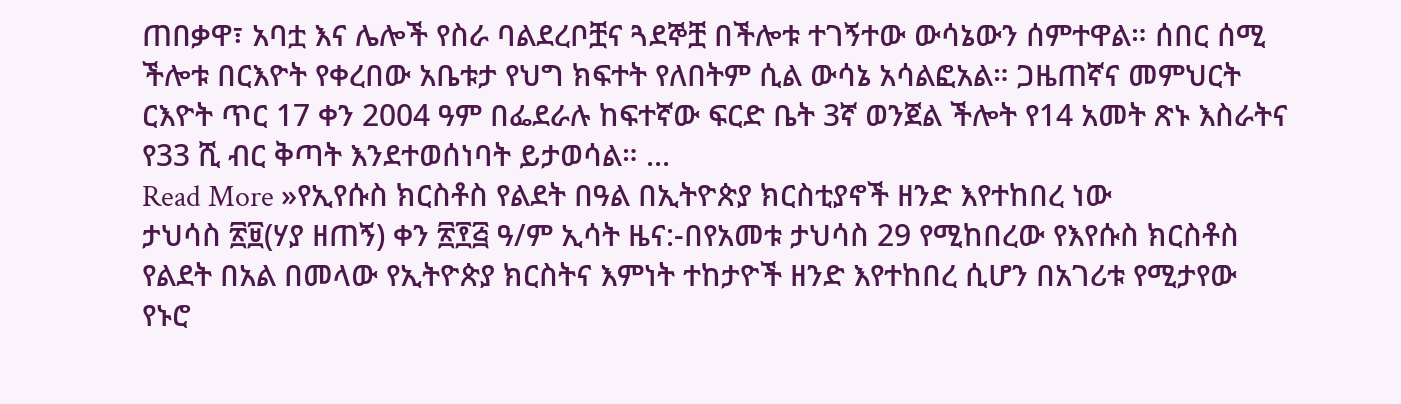ጠበቃዋ፣ አባቷ እና ሌሎች የስራ ባልደረቦቿና ጓደኞቿ በችሎቱ ተገኝተው ውሳኔውን ሰምተዋል። ሰበር ሰሚ ችሎቱ በርእዮት የቀረበው አቤቱታ የህግ ክፍተት የለበትም ሲል ውሳኔ አሳልፎአል። ጋዜጠኛና መምህርት ርእዮት ጥር 17 ቀን 2004 ዓም በፌደራሉ ከፍተኛው ፍርድ ቤት 3ኛ ወንጀል ችሎት የ14 አመት ጽኑ እስራትና የ33 ሺ ብር ቅጣት እንደተወሰነባት ይታወሳል። ...
Read More »የኢየሱስ ክርስቶስ የልደት በዓል በኢትዮጵያ ክርስቲያኖች ዘንድ እየተከበረ ነው
ታህሳስ ፳፱(ሃያ ዘጠኝ) ቀን ፳፻፭ ዓ/ም ኢሳት ዜና:-በየአመቱ ታህሳስ 29 የሚከበረው የእየሱስ ክርስቶስ የልደት በአል በመላው የኢትዮጵያ ክርስትና እምነት ተከታዮች ዘንድ እየተከበረ ሲሆን በአገሪቱ የሚታየው የኑሮ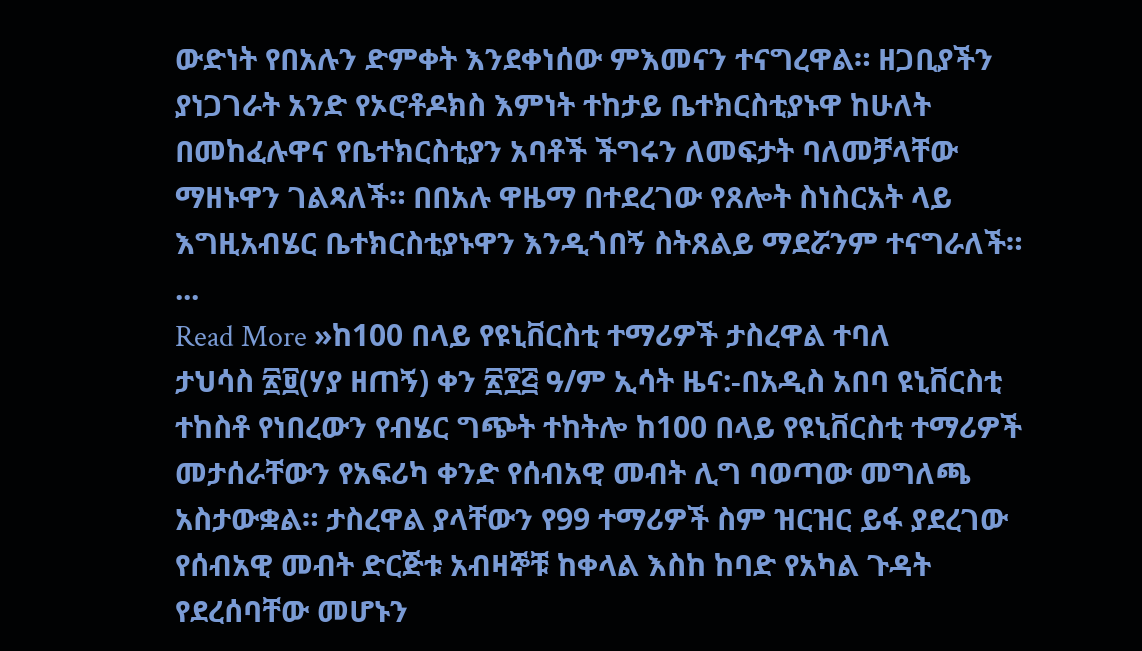ውድነት የበአሉን ድምቀት እንደቀነሰው ምእመናን ተናግረዋል። ዘጋቢያችን ያነጋገራት አንድ የኦሮቶዶክስ እምነት ተከታይ ቤተክርስቲያኑዋ ከሁለት በመከፈሉዋና የቤተክርስቲያን አባቶች ችግሩን ለመፍታት ባለመቻላቸው ማዘኑዋን ገልጻለች። በበአሉ ዋዜማ በተደረገው የጸሎት ስነስርአት ላይ እግዚአብሄር ቤተክርስቲያኑዋን እንዲጎበኝ ስትጸልይ ማደሯንም ተናግራለች። ...
Read More »ከ100 በላይ የዩኒቨርስቲ ተማሪዎች ታስረዋል ተባለ
ታህሳስ ፳፱(ሃያ ዘጠኝ) ቀን ፳፻፭ ዓ/ም ኢሳት ዜና:-በአዲስ አበባ ዩኒቨርስቲ ተከስቶ የነበረውን የብሄር ግጭት ተከትሎ ከ100 በላይ የዩኒቨርስቲ ተማሪዎች መታሰራቸውን የአፍሪካ ቀንድ የሰብአዊ መብት ሊግ ባወጣው መግለጫ አስታውቋል። ታስረዋል ያላቸውን የ99 ተማሪዎች ስም ዝርዝር ይፋ ያደረገው የሰብአዊ መብት ድርጅቱ አብዛኞቹ ከቀላል እስከ ከባድ የአካል ጉዳት የደረሰባቸው መሆኑን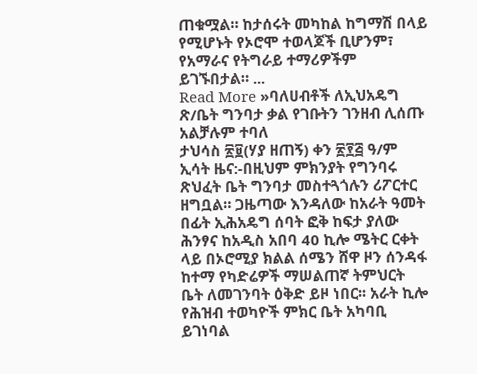ጠቁሟል። ከታሰሩት መካከል ከግማሽ በላይ የሚሆኑት የኦሮሞ ተወላጆች ቢሆንም፣ የአማራና የትግራይ ተማሪዎችም ይገኙበታል። ...
Read More »ባለሀብቶች ለኢህአዴግ ጽ/ቤት ግንባታ ቃል የገቡትን ገንዘብ ሊሰጡ አልቻሉም ተባለ
ታህሳስ ፳፱(ሃያ ዘጠኝ) ቀን ፳፻፭ ዓ/ም ኢሳት ዜና:-በዚህም ምክንያት የግንባሩ ጽህፈት ቤት ግንባታ መስተጓጎሉን ሪፖርተር ዘግቧል። ጋዜጣው እንዳለው ከአራት ዓመት በፊት ኢሕአዴግ ሰባት ፎቅ ከፍታ ያለው ሕንፃና ከአዲስ አበባ 40 ኪሎ ሜትር ርቀት ላይ በኦሮሚያ ክልል ሰሜን ሸዋ ዞን ሰንዳፋ ከተማ የካድሬዎች ማሠልጠኛ ትምህርት ቤት ለመገንባት ዕቅድ ይዞ ነበር፡፡ አራት ኪሎ የሕዝብ ተወካዮች ምክር ቤት አካባቢ ይገነባል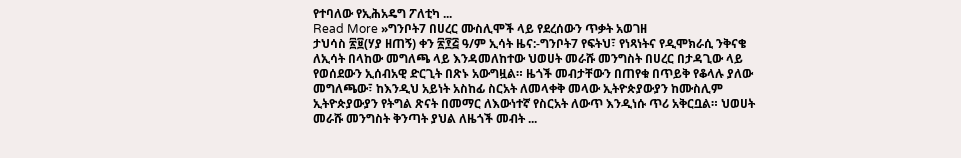የተባለው የኢሕአዴግ ፖለቲካ ...
Read More »ግንቦት7 በሀረር ሙስሊሞች ላይ የደረሰውን ጥቃት አወገዘ
ታህሳስ ፳፱(ሃያ ዘጠኝ) ቀን ፳፻፭ ዓ/ም ኢሳት ዜና:-ግንቦት7 የፍትህ፣ የነጻነትና የዲሞክራሲ ንቅናቄ ለኢሳት በላከው መግለጫ ላይ እንዳመለከተው ህወሀት መራሹ መንግስት በሀረር በታዳጊው ላይ የወሰደውን ኢሰብአዊ ድርጊት በጽኑ አውግዟል። ዜጎች መብታቸውን በጠየቁ በጥይቅ የቆላሉ ያለው መግለጫው፣ ከእንዲህ አይነት አስከፊ ስርአት ለመላቀቅ መላው ኢትዮጵያውያን ከሙስሊም ኢትዮጵያውያን የትግል ጽናት በመማር ለእውነተኛ የስርአት ለውጥ እንዲነሱ ጥሪ አቅርቧል። ህወሀት መራሹ መንግስት ቅንጣት ያህል ለዜጎች መብት ...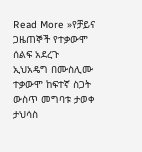Read More »የቻይና ጋዜጠኞች የተቃውሞ ሰልፍ አደረጉ
ኢህአዴግ በሙስሊሙ ተቃውሞ ከፍተኛ ስጋት ውስጥ መግባቱ ታወቀ
ታህሳስ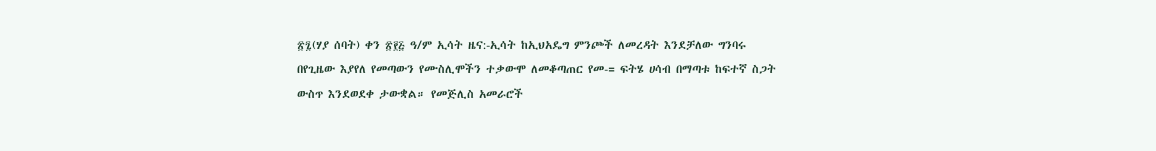፳፯(ሃያ ሰባት) ቀን ፳፻፭ ዓ/ም ኢሳት ዜና:-ኢሳት ከኢህአዴግ ምንጮች ለመረዳት እንደቻለው ግንባሩ በየጊዜው እያየለ የመጣውን የሙስሊሞችን ተቃውሞ ለመቆጣጠር የመ-= ፍትሄ ሀሳብ በማጣቱ ከፍተኛ ስጋት ውስጥ እንደወደቀ ታውቋል። የመጅሊስ አመራሮች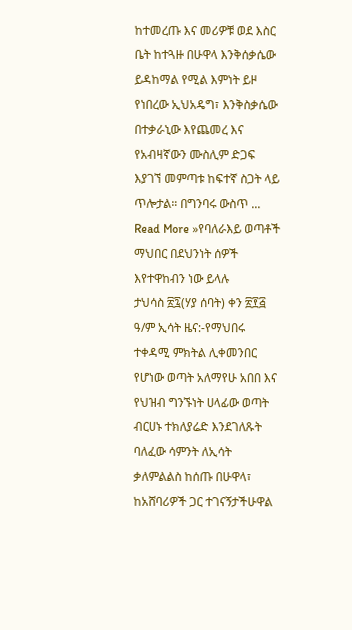ከተመረጡ እና መሪዎቹ ወደ እስር ቤት ከተጓዙ በሁዋላ እንቅሰቃሴው ይዳከማል የሚል እምነት ይዞ የነበረው ኢህአዴግ፣ እንቅስቃሴው በተቃራኒው እየጨመረ እና የአብዛኛውን ሙስሊም ድጋፍ እያገኘ መምጣቱ ከፍተኛ ስጋት ላይ ጥሎታል። በግንባሩ ውስጥ ...
Read More »የባለራእይ ወጣቶች ማህበር በደህንነት ሰዎች እየተዋከብን ነው ይላሉ
ታህሳስ ፳፯(ሃያ ሰባት) ቀን ፳፻፭ ዓ/ም ኢሳት ዜና:-የማህበሩ ተቀዳሚ ምክትል ሊቀመንበር የሆነው ወጣት አለማየሁ አበበ እና የህዝብ ግንኙነት ሀላፊው ወጣት ብርሀኑ ተክለያሬድ እንደገለጹት ባለፈው ሳምንት ለኢሳት ቃለምልልስ ከሰጡ በሁዋላ፣ ከአሸባሪዎች ጋር ተገናኝታችሁዋል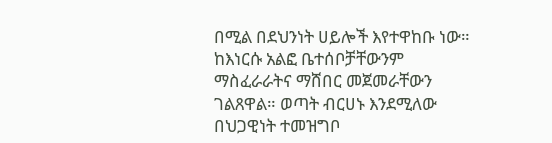በሚል በደህንነት ሀይሎች እየተዋከቡ ነው። ከእነርሱ አልፎ ቤተሰቦቻቸውንም ማስፈራራትና ማሸበር መጀመራቸውን ገልጸዋል። ወጣት ብርሀኑ እንደሚለው በህጋዊነት ተመዝግቦ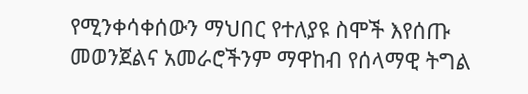የሚንቀሳቀሰውን ማህበር የተለያዩ ስሞች እየሰጡ መወንጀልና አመራሮችንም ማዋከብ የሰላማዊ ትግል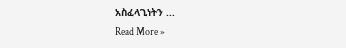አስፈላጊነትን ...
Read More »